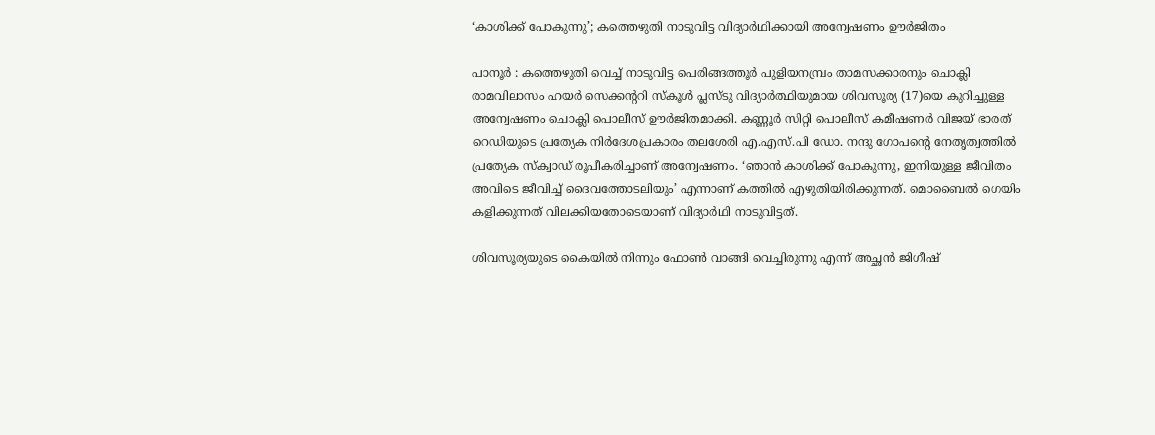‘കാശിക്ക് പോകുന്നു’; കത്തെഴുതി നാടുവിട്ട വിദ്യാർഥിക്കായി അന്വേഷണം ഊർജിതം

പാനൂർ : കത്തെഴുതി വെച്ച് നാടുവിട്ട പെരിങ്ങത്തൂർ പുളിയനമ്പ്രം താമസക്കാരനും ചൊക്ലി രാമവിലാസം ഹയർ സെക്കന്‍ററി സ്കൂൾ പ്ലസ്ടു വിദ്യാർത്ഥിയുമായ ശിവസൂര്യ (17)യെ കുറിച്ചുള്ള അന്വേഷണം ചൊക്ലി പൊലീസ് ഊർജിതമാക്കി. കണ്ണൂർ സിറ്റി പൊലീസ് കമീഷണർ വിജയ് ഭാരത് റെഡിയുടെ പ്രത്യേക നിർദേശപ്രകാരം തലശേരി എ.എസ്.പി ഡോ. നന്ദു ഗോപന്റെ നേതൃത്വത്തിൽ പ്രത്യേക സ്ക്വാഡ് രൂപീകരിച്ചാണ് അന്വേഷണം. ‘ഞാൻ കാശിക്ക് പോകുന്നു, ഇനിയുള്ള ജീവിതം അവിടെ ജീവിച്ച് ദൈവത്തോടലിയും’ എന്നാണ് കത്തിൽ എഴുതിയിരിക്കുന്നത്. മൊബൈൽ ഗെയിം കളിക്കുന്നത് വിലക്കിയതോടെയാണ് വിദ്യാർഥി നാടുവിട്ടത്.

ശിവസൂര്യയുടെ കൈയിൽ നിന്നും ഫോൺ വാങ്ങി വെച്ചിരുന്നു എന്ന് അച്ഛൻ ജിഗീഷ്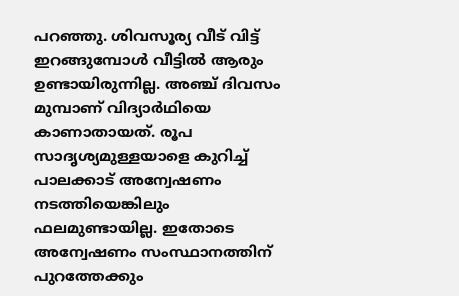പറഞ്ഞു. ശിവസൂര്യ വീട് വിട്ട് ഇറങ്ങുമ്പോൾ വീട്ടിൽ ആരും ഉണ്ടായിരുന്നില്ല. അഞ്ച് ദിവസം മുമ്പാണ് വിദ്യാർഥിയെ കാണാതായത്. രൂപ സാദൃശ്യമുള്ളയാളെ കുറിച്ച് പാലക്കാട് അന്വേഷണം നടത്തിയെങ്കിലും ഫലമുണ്ടായില്ല. ഇതോടെ അന്വേഷണം സംസ്ഥാനത്തിന് പുറത്തേക്കും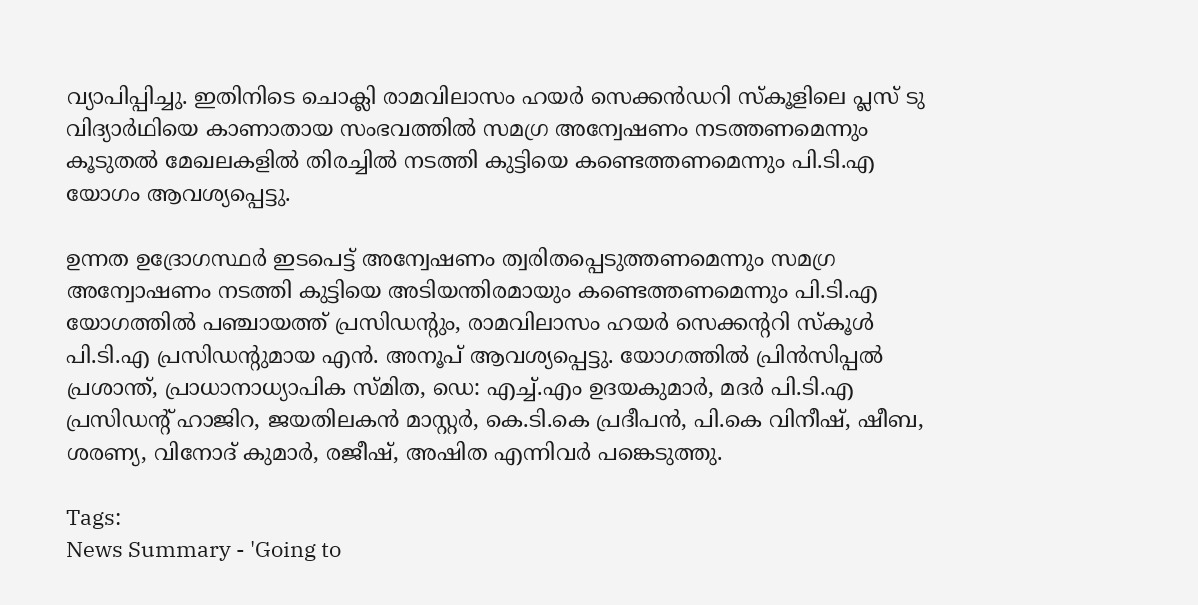വ്യാപിപ്പിച്ചു. ഇതിനിടെ ചൊക്ലി രാമവിലാസം ഹയർ സെക്കൻഡറി സ്കൂളിലെ പ്ലസ് ടു വിദ്യാർഥിയെ കാണാതായ സംഭവത്തിൽ സമഗ്ര അന്വേഷണം നടത്തണമെന്നും കൂടുതൽ മേഖലകളിൽ തിരച്ചിൽ നടത്തി കുട്ടിയെ കണ്ടെത്തണമെന്നും പി.ടി.എ യോഗം ആവശ്യപ്പെട്ടു.

ഉന്നത ഉദ്രോഗസ്ഥർ ഇടപെട്ട് അന്വേഷണം ത്വരിതപ്പെടുത്തണമെന്നും സമഗ്ര അന്വോഷണം നടത്തി കുട്ടിയെ അടിയന്തിരമായും കണ്ടെത്തണമെന്നും പി.ടി.എ യോഗത്തിൽ പഞ്ചായത്ത് പ്രസിഡന്റും, രാമവിലാസം ഹയർ സെക്കന്ററി സ്കൂൾ പി.ടി.എ പ്രസിഡന്റുമായ എൻ. അനൂപ് ആവശ്യപ്പെട്ടു. യോഗത്തിൽ പ്രിൻസിപ്പൽ പ്രശാന്ത്, പ്രാധാനാധ്യാപിക സ്മിത, ഡെ: എച്ച്.എം ഉദയകുമാർ, മദർ പി.ടി.എ പ്രസിഡന്റ് ഹാജിറ, ജയതിലകൻ മാസ്റ്റർ, കെ.ടി.കെ പ്രദീപൻ, പി.കെ വിനീഷ്, ഷീബ, ശരണ്യ, വിനോദ് കുമാർ, രജീഷ്, അഷിത എന്നിവർ പങ്കെടുത്തു.

Tags:
News Summary - 'Going to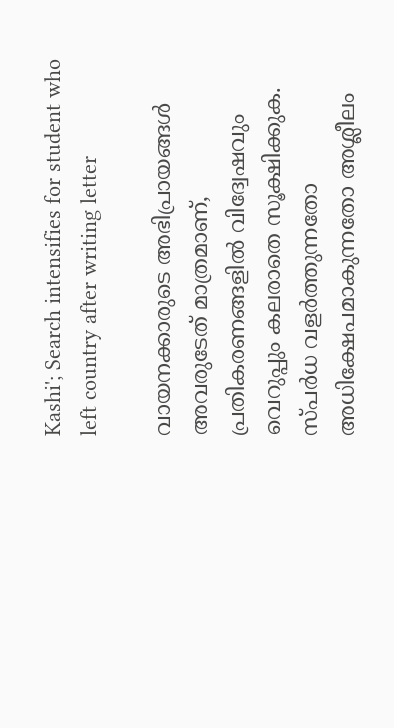Kashi'; Search intensifies for student who left country after writing letter

വായനക്കാരുടെ അഭിപ്രായങ്ങള്‍ അവരുടേത് മാത്രമാണ്, പ്രതികരണങ്ങളിൽ വിദ്വേഷവും വെറുപ്പും കലരാതെ സൂക്ഷിക്കുക. സ്പർധ വളർത്തുന്നതോ അധിക്ഷേപമാകുന്നതോ അശ്ലീലം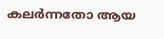കലർന്നതോ ആയ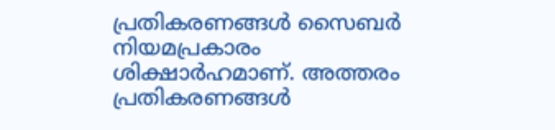പ്രതികരണങ്ങൾ സൈബർ നിയമപ്രകാരം ശിക്ഷാർഹമാണ്. അത്തരം പ്രതികരണങ്ങൾ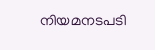നിയമനടപടി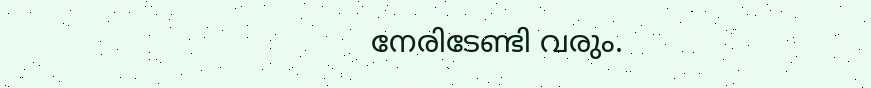നേരിടേണ്ടി വരും.